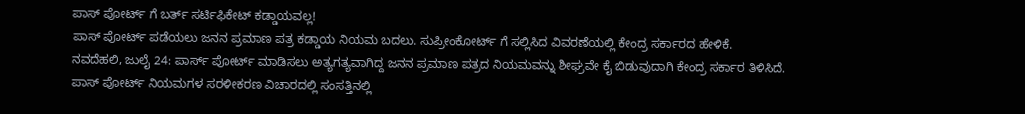ಪಾಸ್ ಪೋರ್ಟ್ ಗೆ ಬರ್ತ್ ಸರ್ಟಿಫಿಕೇಟ್ ಕಡ್ಡಾಯವಲ್ಲ!
ಪಾಸ್ ಪೋರ್ಟ್ ಪಡೆಯಲು ಜನನ ಪ್ರಮಾಣ ಪತ್ರ ಕಡ್ಡಾಯ ನಿಯಮ ಬದಲು. ಸುಪ್ರೀಂಕೋರ್ಟ್ ಗೆ ಸಲ್ಲಿಸಿದ ವಿವರಣೆಯಲ್ಲಿ ಕೇಂದ್ರ ಸರ್ಕಾರದ ಹೇಳಿಕೆ.
ನವದೆಹಲಿ, ಜುಲೈ 24: ಪಾರ್ಸ್ ಪೋರ್ಟ್ ಮಾಡಿಸಲು ಅತ್ಯಗತ್ಯವಾಗಿದ್ದ ಜನನ ಪ್ರಮಾಣ ಪತ್ರದ ನಿಯಮವನ್ನು ಶೀಘ್ರವೇ ಕೈ ಬಿಡುವುದಾಗಿ ಕೇಂದ್ರ ಸರ್ಕಾರ ತಿಳಿಸಿದೆ.
ಪಾಸ್ ಪೋರ್ಟ್ ನಿಯಮಗಳ ಸರಳೀಕರಣ ವಿಚಾರದಲ್ಲಿ ಸಂಸತ್ತಿನಲ್ಲಿ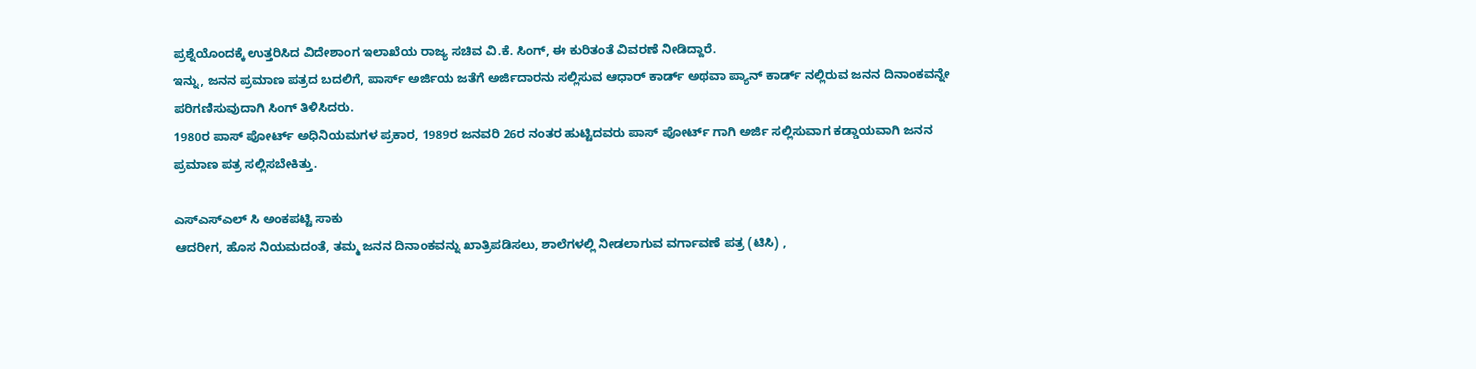ಪ್ರಶ್ನೆಯೊಂದಕ್ಕೆ ಉತ್ತರಿಸಿದ ವಿದೇಶಾಂಗ ಇಲಾಖೆಯ ರಾಜ್ಯ ಸಚಿವ ವಿ.ಕೆ. ಸಿಂಗ್, ಈ ಕುರಿತಂತೆ ವಿವರಣೆ ನೀಡಿದ್ದಾರೆ.
ಇನ್ನು, ಜನನ ಪ್ರಮಾಣ ಪತ್ರದ ಬದಲಿಗೆ, ಪಾರ್ಸ್ ಅರ್ಜಿಯ ಜತೆಗೆ ಅರ್ಜಿದಾರನು ಸಲ್ಲಿಸುವ ಆಧಾರ್ ಕಾರ್ಡ್ ಅಥವಾ ಪ್ಯಾನ್ ಕಾರ್ಡ್ ನಲ್ಲಿರುವ ಜನನ ದಿನಾಂಕವನ್ನೇ ಪರಿಗಣಿಸುವುದಾಗಿ ಸಿಂಗ್ ತಿಳಿಸಿದರು.
1980ರ ಪಾಸ್ ಪೋರ್ಟ್ ಅಧಿನಿಯಮಗಳ ಪ್ರಕಾರ, 1989ರ ಜನವರಿ 26ರ ನಂತರ ಹುಟ್ಟಿದವರು ಪಾಸ್ ಪೋರ್ಟ್ ಗಾಗಿ ಅರ್ಜಿ ಸಲ್ಲಿಸುವಾಗ ಕಡ್ಡಾಯವಾಗಿ ಜನನ ಪ್ರಮಾಣ ಪತ್ರ ಸಲ್ಲಿಸಬೇಕಿತ್ತು.

ಎಸ್ಎಸ್ಎಲ್ ಸಿ ಅಂಕಪಟ್ಟಿ ಸಾಕು
ಆದರೀಗ, ಹೊಸ ನಿಯಮದಂತೆ, ತಮ್ಮ ಜನನ ದಿನಾಂಕವನ್ನು ಖಾತ್ರಿಪಡಿಸಲು, ಶಾಲೆಗಳಲ್ಲಿ ನೀಡಲಾಗುವ ವರ್ಗಾವಣೆ ಪತ್ರ (ಟಿಸಿ) ,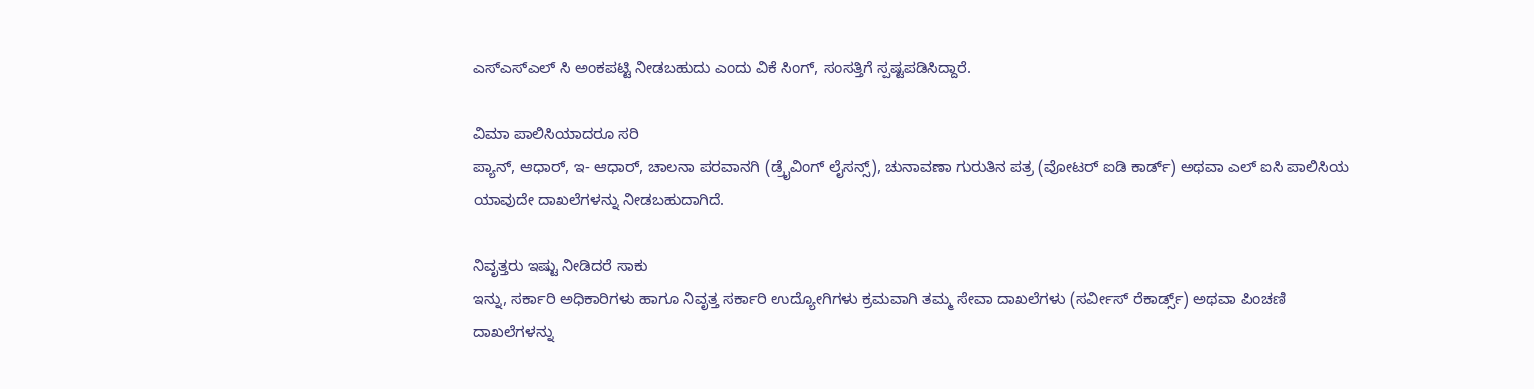ಎಸ್ಎಸ್ಎಲ್ ಸಿ ಅಂಕಪಟ್ಟಿ ನೀಡಬಹುದು ಎಂದು ವಿಕೆ ಸಿಂಗ್, ಸಂಸತ್ತಿಗೆ ಸ್ಪಷ್ಟಪಡಿಸಿದ್ದಾರೆ.

ವಿಮಾ ಪಾಲಿಸಿಯಾದರೂ ಸರಿ
ಪ್ಯಾನ್, ಆಧಾರ್, ಇ- ಆಧಾರ್, ಚಾಲನಾ ಪರವಾನಗಿ (ಡ್ರೈವಿಂಗ್ ಲೈಸನ್ಸ್), ಚುನಾವಣಾ ಗುರುತಿನ ಪತ್ರ (ವೋಟರ್ ಐಡಿ ಕಾರ್ಡ್) ಅಥವಾ ಎಲ್ ಐಸಿ ಪಾಲಿಸಿಯ ಯಾವುದೇ ದಾಖಲೆಗಳನ್ನು ನೀಡಬಹುದಾಗಿದೆ.

ನಿವೃತ್ತರು ಇಷ್ಟು ನೀಡಿದರೆ ಸಾಕು
ಇನ್ನು, ಸರ್ಕಾರಿ ಅಧಿಕಾರಿಗಳು ಹಾಗೂ ನಿವೃತ್ತ ಸರ್ಕಾರಿ ಉದ್ಯೋಗಿಗಳು ಕ್ರಮವಾಗಿ ತಮ್ಮ ಸೇವಾ ದಾಖಲೆಗಳು (ಸರ್ವೀಸ್ ರೆಕಾರ್ಡ್ಸ್) ಅಥವಾ ಪಿಂಚಣಿ ದಾಖಲೆಗಳನ್ನು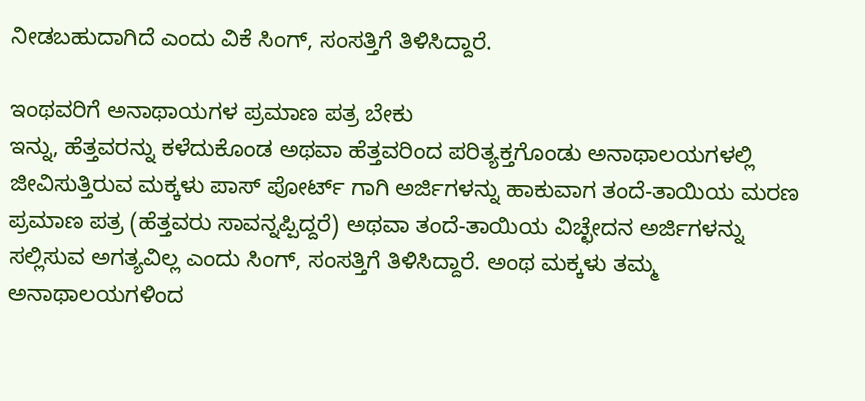ನೀಡಬಹುದಾಗಿದೆ ಎಂದು ವಿಕೆ ಸಿಂಗ್, ಸಂಸತ್ತಿಗೆ ತಿಳಿಸಿದ್ದಾರೆ.

ಇಂಥವರಿಗೆ ಅನಾಥಾಯಗಳ ಪ್ರಮಾಣ ಪತ್ರ ಬೇಕು
ಇನ್ನು, ಹೆತ್ತವರನ್ನು ಕಳೆದುಕೊಂಡ ಅಥವಾ ಹೆತ್ತವರಿಂದ ಪರಿತ್ಯಕ್ತಗೊಂಡು ಅನಾಥಾಲಯಗಳಲ್ಲಿ ಜೀವಿಸುತ್ತಿರುವ ಮಕ್ಕಳು ಪಾಸ್ ಪೋರ್ಟ್ ಗಾಗಿ ಅರ್ಜಿಗಳನ್ನು ಹಾಕುವಾಗ ತಂದೆ-ತಾಯಿಯ ಮರಣ ಪ್ರಮಾಣ ಪತ್ರ (ಹೆತ್ತವರು ಸಾವನ್ನಪ್ಪಿದ್ದರೆ) ಅಥವಾ ತಂದೆ-ತಾಯಿಯ ವಿಚ್ಛೇದನ ಅರ್ಜಿಗಳನ್ನು ಸಲ್ಲಿಸುವ ಅಗತ್ಯವಿಲ್ಲ ಎಂದು ಸಿಂಗ್, ಸಂಸತ್ತಿಗೆ ತಿಳಿಸಿದ್ದಾರೆ. ಅಂಥ ಮಕ್ಕಳು ತಮ್ಮ ಅನಾಥಾಲಯಗಳಿಂದ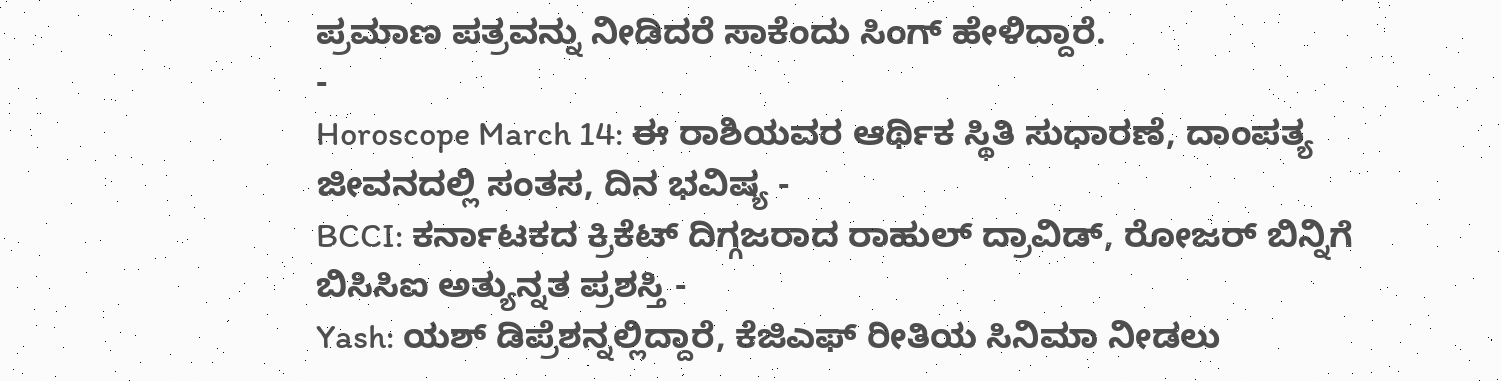ಪ್ರಮಾಣ ಪತ್ರವನ್ನು ನೀಡಿದರೆ ಸಾಕೆಂದು ಸಿಂಗ್ ಹೇಳಿದ್ದಾರೆ.
-
Horoscope March 14: ಈ ರಾಶಿಯವರ ಆರ್ಥಿಕ ಸ್ಥಿತಿ ಸುಧಾರಣೆ, ದಾಂಪತ್ಯ ಜೀವನದಲ್ಲಿ ಸಂತಸ, ದಿನ ಭವಿಷ್ಯ -
BCCI: ಕರ್ನಾಟಕದ ಕ್ರಿಕೆಟ್ ದಿಗ್ಗಜರಾದ ರಾಹುಲ್ ದ್ರಾವಿಡ್, ರೋಜರ್ ಬಿನ್ನಿಗೆ ಬಿಸಿಸಿಐ ಅತ್ಯುನ್ನತ ಪ್ರಶಸ್ತಿ -
Yash: ಯಶ್ ಡಿಪ್ರೆಶನ್ನಲ್ಲಿದ್ದಾರೆ, ಕೆಜಿಎಫ್ ರೀತಿಯ ಸಿನಿಮಾ ನೀಡಲು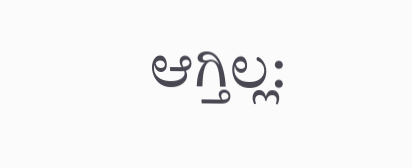ಆಗ್ತಿಲ್ಲ: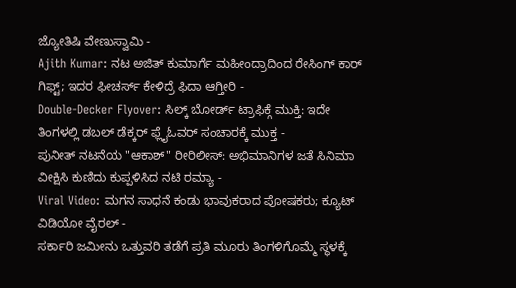ಜ್ಯೋತಿಷಿ ವೇಣುಸ್ವಾಮಿ -
Ajith Kumar: ನಟ ಅಜಿತ್ ಕುಮಾರ್ಗೆ ಮಹೀಂದ್ರಾದಿಂದ ರೇಸಿಂಗ್ ಕಾರ್ ಗಿಫ್ಟ್; ಇದರ ಫೀಚರ್ಸ್ ಕೇಳಿದ್ರೆ ಫಿದಾ ಆಗ್ತೀರಿ -
Double-Decker Flyover: ಸಿಲ್ಕ್ ಬೋರ್ಡ್ ಟ್ರಾಫಿಕ್ಗೆ ಮುಕ್ತಿ: ಇದೇ ತಿಂಗಳಲ್ಲಿ ಡಬಲ್ ಡೆಕ್ಕರ್ ಫ್ಲೈಓವರ್ ಸಂಚಾರಕ್ಕೆ ಮುಕ್ತ -
ಪುನೀತ್ ನಟನೆಯ "ಆಕಾಶ್" ರೀರಿಲೀಸ್: ಅಭಿಮಾನಿಗಳ ಜತೆ ಸಿನಿಮಾ ವೀಕ್ಷಿಸಿ ಕುಣಿದು ಕುಪ್ಪಳಿಸಿದ ನಟಿ ರಮ್ಯಾ -
Viral Video: ಮಗನ ಸಾಧನೆ ಕಂಡು ಭಾವುಕರಾದ ಪೋಷಕರು; ಕ್ಯೂಟ್ ವಿಡಿಯೋ ವೈರಲ್ -
ಸರ್ಕಾರಿ ಜಮೀನು ಒತ್ತುವರಿ ತಡೆಗೆ ಪ್ರತಿ ಮೂರು ತಿಂಗಳಿಗೊಮ್ಮೆ ಸ್ಥಳಕ್ಕೆ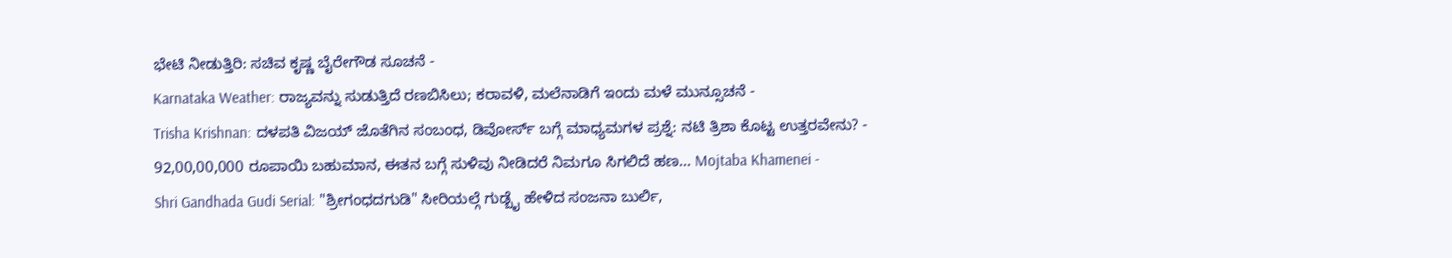ಭೇಟಿ ನೀಡುತ್ತಿರಿ: ಸಚಿವ ಕೃಷ್ಣ ಬೈರೇಗೌಡ ಸೂಚನೆ -
Karnataka Weather: ರಾಜ್ಯವನ್ನು ಸುಡುತ್ತಿದೆ ರಣಬಿಸಿಲು; ಕರಾವಳಿ, ಮಲೆನಾಡಿಗೆ ಇಂದು ಮಳೆ ಮುನ್ಸೂಚನೆ -
Trisha Krishnan: ದಳಪತಿ ವಿಜಯ್ ಜೊತೆಗಿನ ಸಂಬಂಧ, ಡಿವೋರ್ಸ್ ಬಗ್ಗೆ ಮಾಧ್ಯಮಗಳ ಪ್ರಶ್ನೆ: ನಟಿ ತ್ರಿಶಾ ಕೊಟ್ಟ ಉತ್ತರವೇನು? -
92,00,00,000 ರೂಪಾಯಿ ಬಹುಮಾನ, ಈತನ ಬಗ್ಗೆ ಸುಳಿವು ನೀಡಿದರೆ ನಿಮಗೂ ಸಿಗಲಿದೆ ಹಣ... Mojtaba Khamenei -
Shri Gandhada Gudi Serial: "ಶ್ರೀಗಂಧದಗುಡಿ" ಸೀರಿಯಲ್ಗೆ ಗುಡ್ಬೈ ಹೇಳಿದ ಸಂಜನಾ ಬುರ್ಲಿ,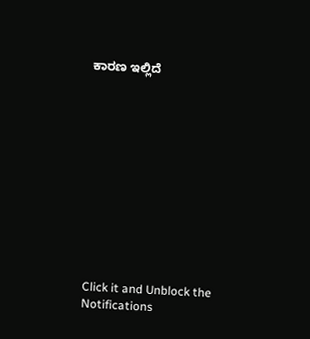ಕಾರಣ ಇಲ್ಲಿದೆ












Click it and Unblock the Notifications